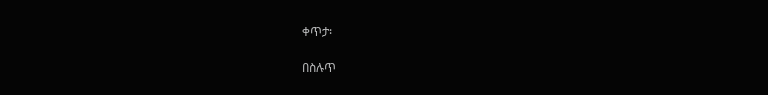ቀጥታ፡

በስሉጥ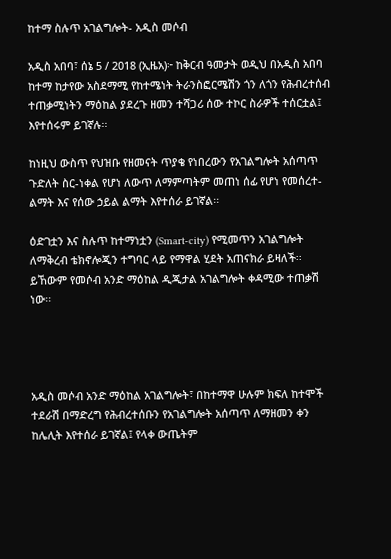ከተማ ስሉጥ አገልግሎት- አዲስ መሶብ

አዲስ አበባ፣ ሰኔ 5 / 2018 (ኢዜአ)፦ ከቅርብ ዓመታት ወዲህ በአዲስ አበባ ከተማ ከታየው አስደማሚ የከተሜነት ትራንስፎርሜሽን ጎን ለጎን የሕብረተሰብ ተጠቃሚነትን ማዕከል ያደረጉ ዘመን ተሻጋሪ ሰው ተኮር ስራዎች ተሰርቷል፤ እየተሰሩም ይገኛሉ፡፡

ከነዚህ ውስጥ የህዝቡ የዘመናት ጥያቄ የነበረውን የአገልግሎት አሰጣጥ ጉድለት ስር-ነቀል የሆነ ለውጥ ለማምጣትም መጠነ ሰፊ የሆነ የመሰረተ-ልማት እና የሰው ኃይል ልማት እየተሰራ ይገኛል፡፡

ዕድገቷን እና ስሉጥ ከተማነቷን (Smart-city) የሚመጥን አገልግሎት ለማቅረብ ቴክኖሎጂን ተግባር ላይ የማዋል ሂደት አጠናክራ ይዛለች፡፡ ይኸውም የመሶብ አንድ ማዕከል ዲጂታል አገልግሎት ቀዳሚው ተጠቃሽ ነው፡፡




አዲስ መሶብ አንድ ማዕከል አገልግሎት፣ በከተማዋ ሁሉም ክፍለ ከተሞች ተደራሽ በማድረግ የሕብረተሰቡን የአገልግሎት አሰጣጥ ለማዘመን ቀን ከሌሊት እየተሰራ ይገኛል፤ የላቀ ውጤትም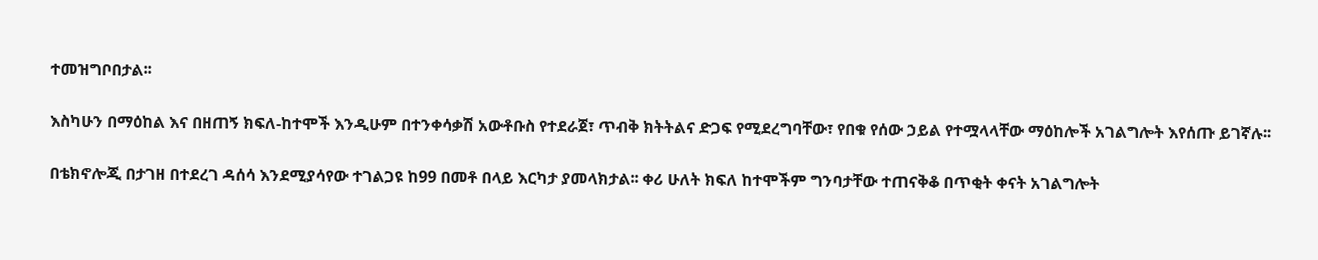ተመዝግቦበታል፡፡

እስካሁን በማዕከል እና በዘጠኝ ክፍለ-ከተሞች እንዲሁም በተንቀሳቃሽ አውቶቡስ የተደራጀ፣ ጥብቅ ክትትልና ድጋፍ የሚደረግባቸው፣ የበቁ የሰው ኃይል የተሟላላቸው ማዕከሎች አገልግሎት እየሰጡ ይገኛሉ፡፡

በቴክኖሎጂ በታገዘ በተደረገ ዳሰሳ እንደሚያሳየው ተገልጋዩ ከ99 በመቶ በላይ እርካታ ያመላክታል፡፡ ቀሪ ሁለት ክፍለ ከተሞችም ግንባታቸው ተጠናቅቆ በጥቂት ቀናት አገልግሎት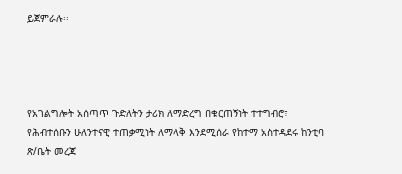ይጀምራሉ፡፡




የአገልግሎት አሰጣጥ ጉድለትን ታሪክ ለማድረግ በቁርጠኝነት ተተግብሮ፣ የሕብተሰቡን ሁለንተናዊ ተጠቃሚነት ለማላቅ እንደሚሰራ የከተማ አስተዳደሩ ከንቲባ ጽ/ቤት መረጃ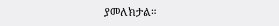ያመለክታል።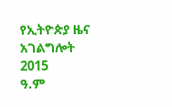የኢትዮጵያ ዜና አገልግሎት
2015
ዓ.ም